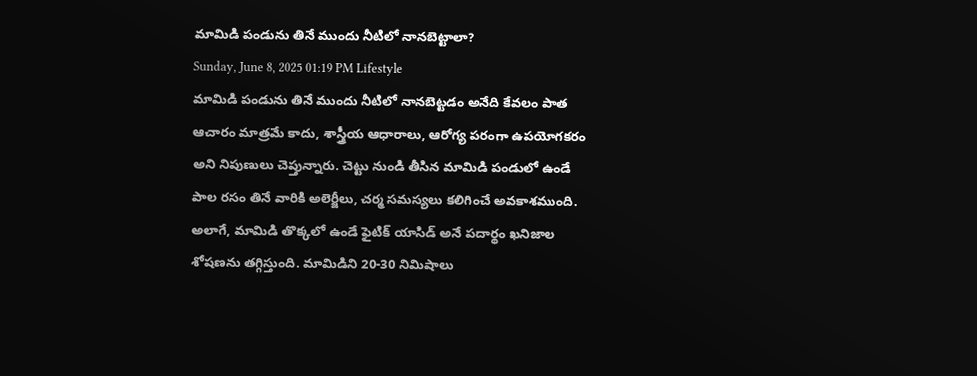మామిడి పండును తినే ముందు నీటిలో నానబెట్టాలా?
Sunday, June 8, 2025 01:19 PM Lifestyle
మామిడి పండును తినే ముందు నీటిలో నానబెట్టడం అనేది కేవలం పాత ఆచారం మాత్రమే కాదు, శాస్త్రీయ ఆధారాలు, ఆరోగ్య పరంగా ఉపయోగకరం అని నిపుణులు చెప్తున్నారు. చెట్టు నుండి తీసిన మామిడి పండులో ఉండే పాల రసం తినే వారికి అలెర్జీలు, చర్మ సమస్యలు కలిగించే అవకాశముంది.
అలాగే, మామిడి తొక్కలో ఉండే ఫైటిక్ యాసిడ్ అనే పదార్థం ఖనిజాల శోషణను తగ్గిస్తుంది. మామిడిని 20-30 నిమిషాలు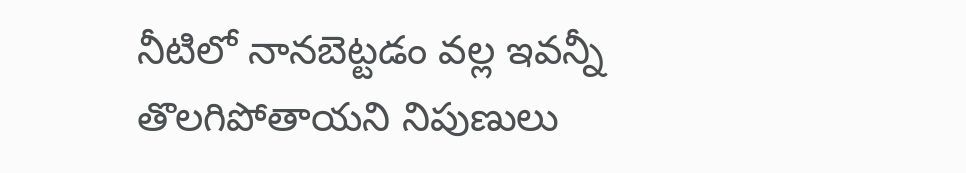నీటిలో నానబెట్టడం వల్ల ఇవన్నీ తొలగిపోతాయని నిపుణులు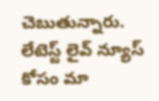చెబుతున్నారు.
లేటెస్ట్ లైవ్ న్యూస్ కోసం మా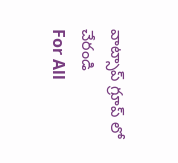వాట్సాప్ గ్రూప్ లో చేరండి
For All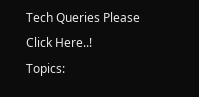Tech Queries Please Click Here..!
Topics: